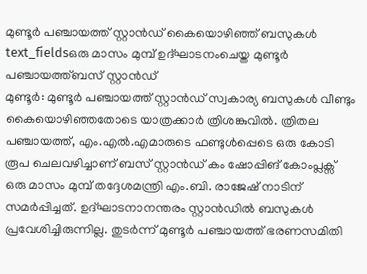മുണ്ടൂർ പഞ്ചായത്ത് സ്റ്റാൻഡ് കൈയൊഴിഞ്ഞ് ബസുകൾ
text_fieldsഒരു മാസം മുമ്പ് ഉദ്ഘാടനംചെയ്ത മുണ്ടൂർ പഞ്ചായത്ത്ബസ് സ്റ്റാൻഡ്
മുണ്ടൂർ: മുണ്ടൂർ പഞ്ചായത്ത് സ്റ്റാൻഡ് സ്വകാര്യ ബസുകൾ വീണ്ടും കൈയൊഴിഞ്ഞതോടെ യാത്രക്കാർ ത്രിശങ്കുവിൽ. ത്രിതല പഞ്ചായത്ത്, എം.എൽ.എമാരുടെ ഫണ്ടുൾപ്പെടെ ഒരു കോടി രൂപ ചെലവഴിച്ചാണ് ബസ് സ്റ്റാൻഡ് കം ഷോപ്പിങ് കോംപ്ലക്സ് ഒരു മാസം മുമ്പ് തദ്ദേശമന്ത്രി എം.ബി. രാജേഷ് നാടിന് സമർപ്പിച്ചത്. ഉദ്ഘാടനാനന്തരം സ്റ്റാൻഡിൽ ബസുകൾ പ്രവേശിച്ചിരുന്നില്ല. തുടർന്ന് മുണ്ടൂർ പഞ്ചായത്ത് ഭരണസമിതി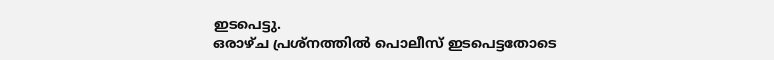ഇടപെട്ടു.
ഒരാഴ്ച പ്രശ്നത്തിൽ പൊലീസ് ഇടപെട്ടതോടെ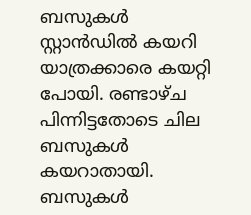ബസുകൾ സ്റ്റാൻഡിൽ കയറി യാത്രക്കാരെ കയറ്റി പോയി. രണ്ടാഴ്ച പിന്നിട്ടതോടെ ചില ബസുകൾ കയറാതായി. ബസുകൾ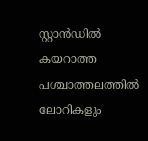സ്റ്റാൻഡിൽ കയറാത്ത പശ്ചാത്തലത്തിൽ ലോറികളും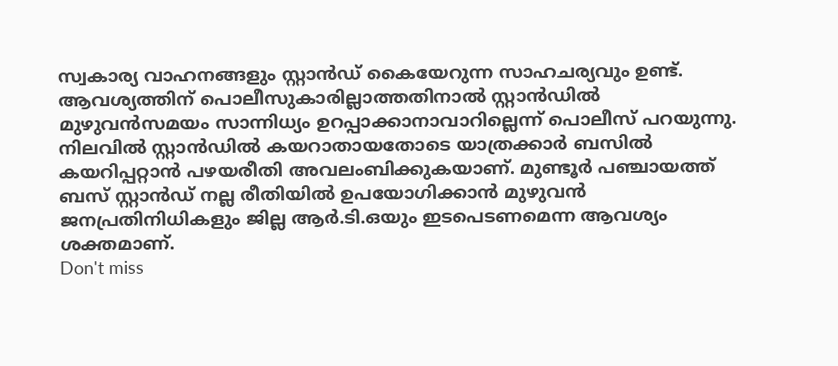സ്വകാര്യ വാഹനങ്ങളും സ്റ്റാൻഡ് കൈയേറുന്ന സാഹചര്യവും ഉണ്ട്. ആവശ്യത്തിന് പൊലീസുകാരില്ലാത്തതിനാൽ സ്റ്റാൻഡിൽ മുഴുവൻസമയം സാന്നിധ്യം ഉറപ്പാക്കാനാവാറില്ലെന്ന് പൊലീസ് പറയുന്നു. നിലവിൽ സ്റ്റാൻഡിൽ കയറാതായതോടെ യാത്രക്കാർ ബസിൽ കയറിപ്പറ്റാൻ പഴയരീതി അവലംബിക്കുകയാണ്. മുണ്ടൂർ പഞ്ചായത്ത് ബസ് സ്റ്റാൻഡ് നല്ല രീതിയിൽ ഉപയോഗിക്കാൻ മുഴുവൻ ജനപ്രതിനിധികളും ജില്ല ആർ.ടി.ഒയും ഇടപെടണമെന്ന ആവശ്യം ശക്തമാണ്.
Don't miss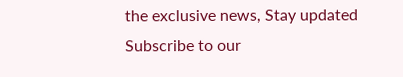the exclusive news, Stay updated
Subscribe to our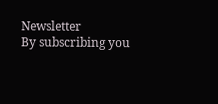Newsletter
By subscribing you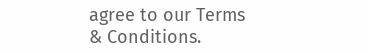agree to our Terms & Conditions.